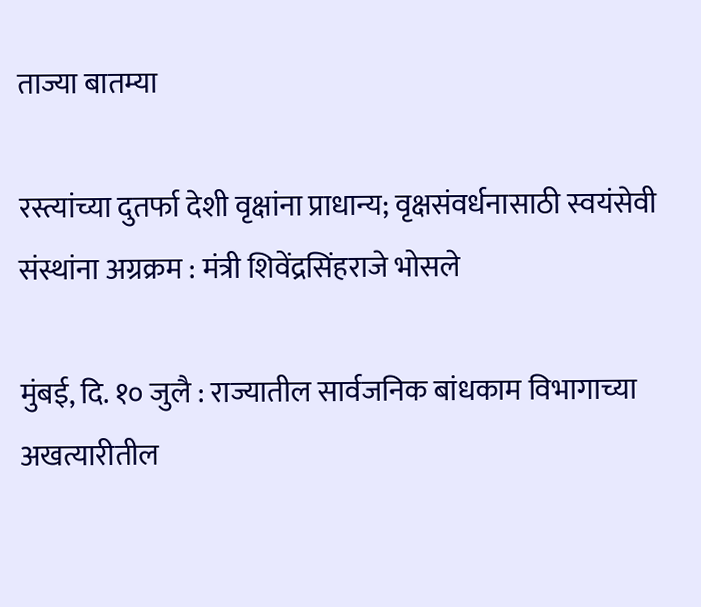ताज्या बातम्या

रस्त्यांच्या दुतर्फा देशी वृक्षांना प्राधान्य; वृक्षसंवर्धनासाठी स्वयंसेवी संस्थांना अग्रक्रम : मंत्री शिवेंद्रसिंहराजे भोसले

मुंबई, दि. १० जुलै : राज्यातील सार्वजनिक बांधकाम विभागाच्या अखत्यारीतील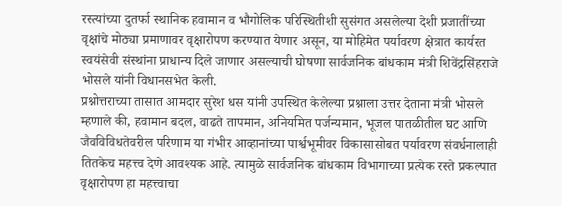रस्त्यांच्या दुतर्फा स्थानिक हवामान व भौगोलिक परिस्थितीशी सुसंगत असलेल्या देशी प्रजातींच्या वृक्षांचे मोठ्या प्रमाणावर वृक्षारोपण करण्यात येणार असून, या मोहिमेत पर्यावरण क्षेत्रात कार्यरत स्वयंसेवी संस्थांना प्राधान्य दिले जाणार असल्याची घोषणा सार्वजनिक बांधकाम मंत्री शिवेंद्रसिंहराजे भोसले यांनी विधानसभेत केली.
प्रश्नोत्तराच्या तासात आमदार सुरेश धस यांनी उपस्थित केलेल्या प्रश्नाला उत्तर देताना मंत्री भोसले म्हणाले की, हवामान बदल, वाढते तापमान, अनियमित पर्जन्यमान, भूजल पातळीतील घट आणि जैवविविधतेवरील परिणाम या गंभीर आव्हानांच्या पार्श्वभूमीवर विकासासोबत पर्यावरण संवर्धनालाही तितकेच महत्त्व देणे आवश्यक आहे. त्यामुळे सार्वजनिक बांधकाम विभागाच्या प्रत्येक रस्ते प्रकल्पात वृक्षारोपण हा महत्त्वाचा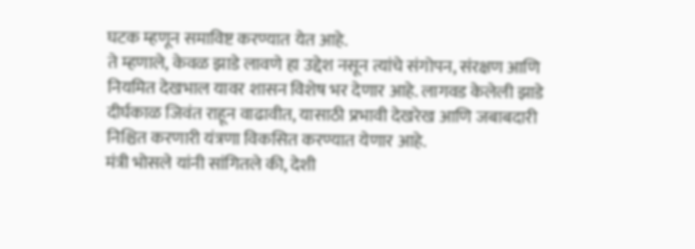घटक म्हणून समाविष्ट करण्यात येत आहे.
ते म्हणाले, केवळ झाडे लावणे हा उद्देश नसून त्यांचे संगोपन, संरक्षण आणि नियमित देखभाल यावर शासन विशेष भर देणार आहे. लागवड केलेली झाडे दीर्घकाळ जिवंत राहून वाढावीत, यासाठी प्रभावी देखरेख आणि जबाबदारी निश्चित करणारी यंत्रणा विकसित करण्यात येणार आहे.
मंत्री भोसले यांनी सांगितले की, देशी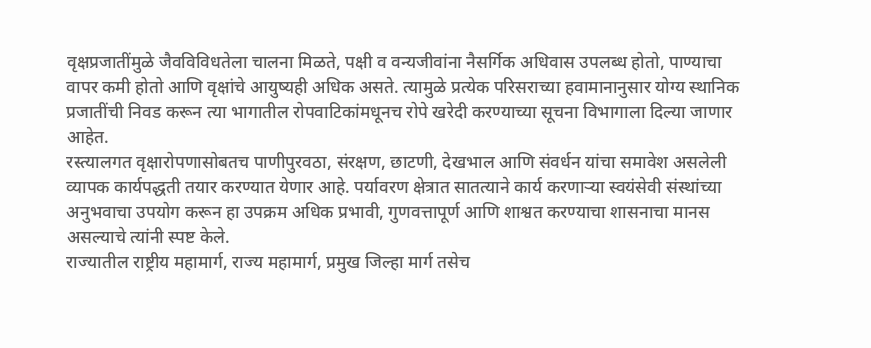वृक्षप्रजातींमुळे जैवविविधतेला चालना मिळते, पक्षी व वन्यजीवांना नैसर्गिक अधिवास उपलब्ध होतो, पाण्याचा वापर कमी होतो आणि वृक्षांचे आयुष्यही अधिक असते. त्यामुळे प्रत्येक परिसराच्या हवामानानुसार योग्य स्थानिक प्रजातींची निवड करून त्या भागातील रोपवाटिकांमधूनच रोपे खरेदी करण्याच्या सूचना विभागाला दिल्या जाणार आहेत.
रस्त्यालगत वृक्षारोपणासोबतच पाणीपुरवठा, संरक्षण, छाटणी, देखभाल आणि संवर्धन यांचा समावेश असलेली व्यापक कार्यपद्धती तयार करण्यात येणार आहे. पर्यावरण क्षेत्रात सातत्याने कार्य करणाऱ्या स्वयंसेवी संस्थांच्या अनुभवाचा उपयोग करून हा उपक्रम अधिक प्रभावी, गुणवत्तापूर्ण आणि शाश्वत करण्याचा शासनाचा मानस असल्याचे त्यांनी स्पष्ट केले.
राज्यातील राष्ट्रीय महामार्ग, राज्य महामार्ग, प्रमुख जिल्हा मार्ग तसेच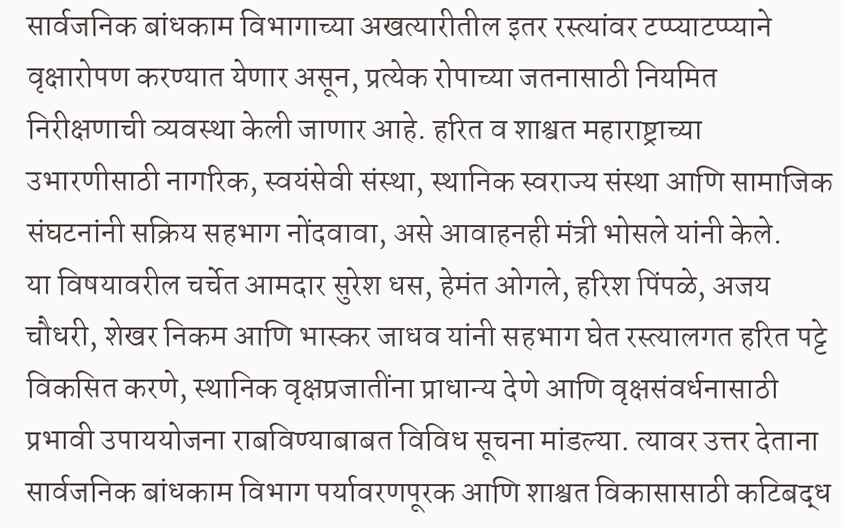सार्वजनिक बांधकाम विभागाच्या अखत्यारीतील इतर रस्त्यांवर टप्प्याटप्प्याने वृक्षारोपण करण्यात येणार असून, प्रत्येक रोपाच्या जतनासाठी नियमित निरीक्षणाची व्यवस्था केली जाणार आहे. हरित व शाश्वत महाराष्ट्राच्या उभारणीसाठी नागरिक, स्वयंसेवी संस्था, स्थानिक स्वराज्य संस्था आणि सामाजिक संघटनांनी सक्रिय सहभाग नोंदवावा, असे आवाहनही मंत्री भोसले यांनी केले.
या विषयावरील चर्चेत आमदार सुरेश धस, हेमंत ओगले, हरिश पिंपळे, अजय चौधरी, शेखर निकम आणि भास्कर जाधव यांनी सहभाग घेत रस्त्यालगत हरित पट्टे विकसित करणे, स्थानिक वृक्षप्रजातींना प्राधान्य देणे आणि वृक्षसंवर्धनासाठी प्रभावी उपाययोजना राबविण्याबाबत विविध सूचना मांडल्या. त्यावर उत्तर देताना सार्वजनिक बांधकाम विभाग पर्यावरणपूरक आणि शाश्वत विकासासाठी कटिबद्ध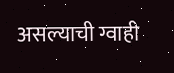असल्याची ग्वाही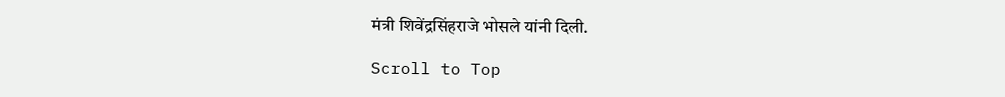मंत्री शिवेंद्रसिंहराजे भोसले यांनी दिली.

Scroll to Top